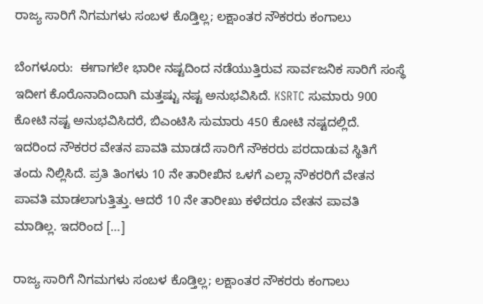ರಾಜ್ಯ ಸಾರಿಗೆ ನಿಗಮಗಳು ಸಂಬಳ ಕೊಡ್ತಿಲ್ಲ; ಲಕ್ಷಾಂತರ ನೌಕರರು ಕಂಗಾಲು

ಬೆಂಗಳೂರು:  ಈಗಾಗಲೇ ಭಾರೀ ನಷ್ಟದಿಂದ ನಡೆಯುತ್ತಿರುವ ಸಾರ್ವಜನಿಕ ಸಾರಿಗೆ ಸಂಸ್ಥೆ ಇದೀಗ ಕೊರೊನಾದಿಂದಾಗಿ ಮತ್ತಷ್ಟು ನಷ್ಟ ಅನುಭವಿಸಿದೆ. KSRTC ಸುಮಾರು 900 ಕೋಟಿ ನಷ್ಟ ಅನುಭವಿಸಿದರೆ, ಬಿಎಂಟಿಸಿ ಸುಮಾರು 450 ಕೋಟಿ ನಷ್ಟದಲ್ಲಿದೆ. ಇದರಿಂದ ನೌಕರರ ವೇತನ ಪಾವತಿ ಮಾಡದೆ ಸಾರಿಗೆ ನೌಕರರು ಪರದಾಡುವ ಸ್ಥಿತಿಗೆ ತಂದು ನಿಲ್ಲಿಸಿದೆ. ಪ್ರತಿ ತಿಂಗಳು 10 ನೇ ತಾರೀಖಿನ ಒಳಗೆ ಎಲ್ಲಾ ನೌಕರರಿಗೆ ವೇತನ ಪಾವತಿ ಮಾಡಲಾಗುತ್ತಿತ್ತು. ಆದರೆ 10 ನೇ ತಾರೀಖು ಕಳೆದರೂ ವೇತನ ಪಾವತಿ ಮಾಡಿಲ್ಲ. ಇದರಿಂದ […]

ರಾಜ್ಯ ಸಾರಿಗೆ ನಿಗಮಗಳು ಸಂಬಳ ಕೊಡ್ತಿಲ್ಲ; ಲಕ್ಷಾಂತರ ನೌಕರರು ಕಂಗಾಲು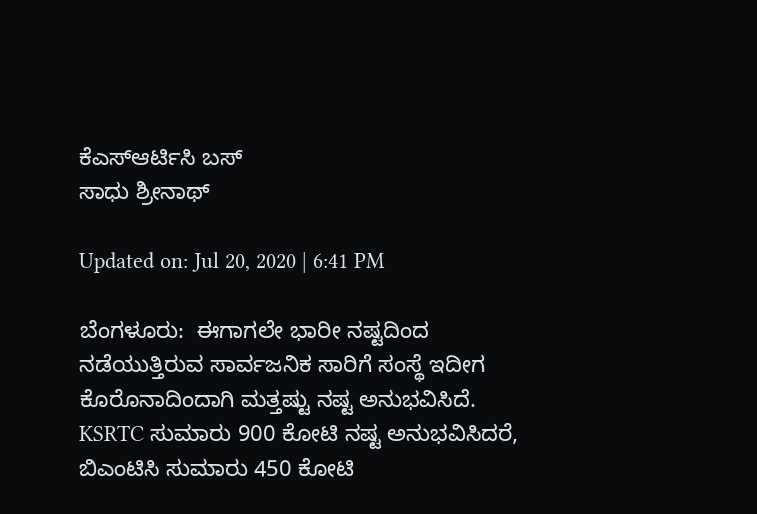ಕೆಎಸ್ಆರ್ಟಿಸಿ ಬಸ್
ಸಾಧು ಶ್ರೀನಾಥ್

Updated on: Jul 20, 2020 | 6:41 PM

ಬೆಂಗಳೂರು:  ಈಗಾಗಲೇ ಭಾರೀ ನಷ್ಟದಿಂದ ನಡೆಯುತ್ತಿರುವ ಸಾರ್ವಜನಿಕ ಸಾರಿಗೆ ಸಂಸ್ಥೆ ಇದೀಗ ಕೊರೊನಾದಿಂದಾಗಿ ಮತ್ತಷ್ಟು ನಷ್ಟ ಅನುಭವಿಸಿದೆ. KSRTC ಸುಮಾರು 900 ಕೋಟಿ ನಷ್ಟ ಅನುಭವಿಸಿದರೆ, ಬಿಎಂಟಿಸಿ ಸುಮಾರು 450 ಕೋಟಿ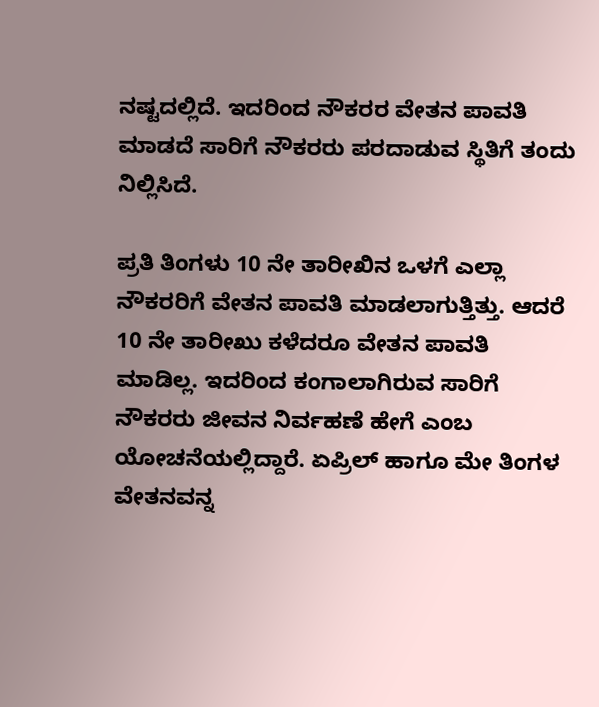ನಷ್ಟದಲ್ಲಿದೆ. ಇದರಿಂದ ನೌಕರರ ವೇತನ ಪಾವತಿ ಮಾಡದೆ ಸಾರಿಗೆ ನೌಕರರು ಪರದಾಡುವ ಸ್ಥಿತಿಗೆ ತಂದು ನಿಲ್ಲಿಸಿದೆ.

ಪ್ರತಿ ತಿಂಗಳು 10 ನೇ ತಾರೀಖಿನ ಒಳಗೆ ಎಲ್ಲಾ ನೌಕರರಿಗೆ ವೇತನ ಪಾವತಿ ಮಾಡಲಾಗುತ್ತಿತ್ತು. ಆದರೆ 10 ನೇ ತಾರೀಖು ಕಳೆದರೂ ವೇತನ ಪಾವತಿ ಮಾಡಿಲ್ಲ. ಇದರಿಂದ ಕಂಗಾಲಾಗಿರುವ ಸಾರಿಗೆ ನೌಕರರು ಜೀವನ ನಿರ್ವಹಣೆ ಹೇಗೆ ಎಂಬ ಯೋಚನೆಯಲ್ಲಿದ್ದಾರೆ. ಏಪ್ರಿಲ್ ಹಾಗೂ ಮೇ ತಿಂಗಳ ವೇತನವನ್ನ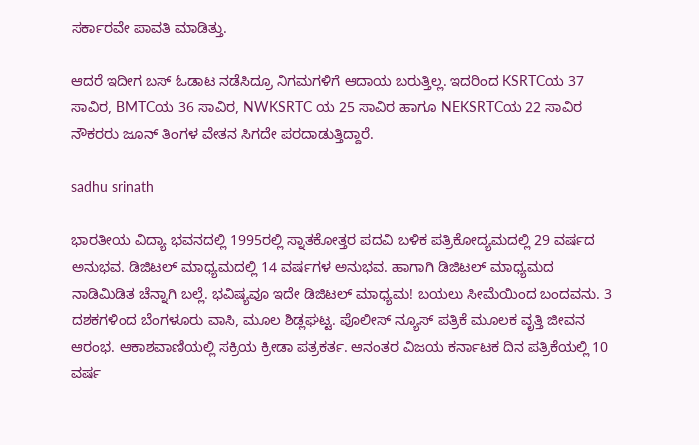ಸರ್ಕಾರವೇ ಪಾವತಿ ಮಾಡಿತ್ತು.

ಆದರೆ ಇದೀಗ ಬಸ್ ಓಡಾಟ ನಡೆಸಿದ್ರೂ ನಿಗಮಗಳಿಗೆ ಆದಾಯ ಬರುತ್ತಿಲ್ಲ. ಇದರಿಂದ KSRTCಯ 37 ಸಾವಿರ, BMTCಯ 36 ಸಾವಿರ, NWKSRTC ಯ 25 ಸಾವಿರ ಹಾಗೂ NEKSRTCಯ 22 ಸಾವಿರ ನೌಕರರು ಜೂನ್ ತಿಂಗಳ ವೇತನ ಸಿಗದೇ ಪರದಾಡುತ್ತಿದ್ದಾರೆ.

sadhu srinath

ಭಾರತೀಯ ವಿದ್ಯಾ ಭವನದಲ್ಲಿ 1995ರಲ್ಲಿ ಸ್ನಾತಕೋತ್ತರ ಪದವಿ ಬಳಿಕ ಪತ್ರಿಕೋದ್ಯಮದಲ್ಲಿ 29 ವರ್ಷದ ಅನುಭವ. ಡಿಜಿಟಲ್ ಮಾಧ್ಯಮದಲ್ಲಿ 14 ವರ್ಷಗಳ ಅನುಭವ. ಹಾಗಾಗಿ ಡಿಜಿಟಲ್ ಮಾಧ್ಯಮದ ನಾಡಿಮಿಡಿತ ಚೆನ್ನಾಗಿ ಬಲ್ಲೆ. ಭವಿಷ್ಯವೂ ಇದೇ ಡಿಜಿಟಲ್ ಮಾಧ್ಯಮ! ಬಯಲು ಸೀಮೆಯಿಂದ ಬಂದವನು. 3 ದಶಕಗಳಿಂದ ಬೆಂಗಳೂರು ವಾಸಿ, ಮೂಲ ಶಿಡ್ಲಘಟ್ಟ. ಪೊಲೀಸ್ ನ್ಯೂಸ್ ಪತ್ರಿಕೆ ಮೂಲಕ ವೃತ್ತಿ ಜೀವನ ಆರಂಭ. ಆಕಾಶವಾಣಿಯಲ್ಲಿ ಸಕ್ರಿಯ ಕ್ರೀಡಾ ಪತ್ರಕರ್ತ. ಆನಂತರ ವಿಜಯ ಕರ್ನಾಟಕ ದಿನ ಪತ್ರಿಕೆಯಲ್ಲಿ 10 ವರ್ಷ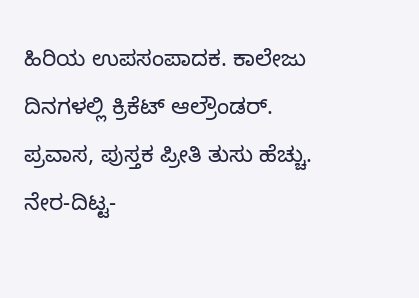ಹಿರಿಯ ಉಪಸಂಪಾದಕ. ಕಾಲೇಜು ದಿನಗಳಲ್ಲಿ ಕ್ರಿಕೆಟ್ ಆಲ್ರೌಂಡರ್. ಪ್ರವಾಸ, ಪುಸ್ತಕ ಪ್ರೀತಿ ತುಸು ಹೆಚ್ಚು. ನೇರ-ದಿಟ್ಟ-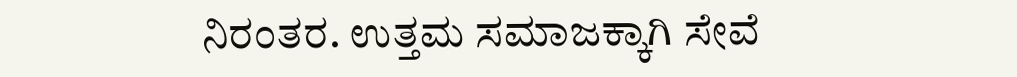ನಿರಂತರ. ಉತ್ತಮ ಸಮಾಜಕ್ಕಾಗಿ ಸೇವೆ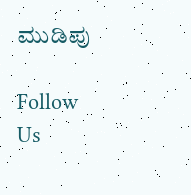ಮುಡಿಪು

Follow Us